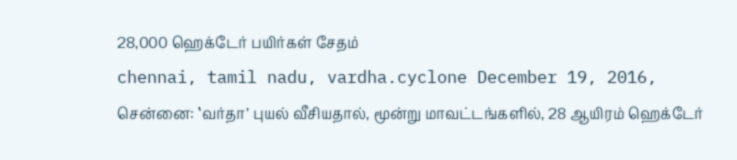28,000 ஹெக்டேர் பயிர்கள் சேதம்
chennai, tamil nadu, vardha.cyclone December 19, 2016,
சென்னை: ‛வர்தா’ புயல் வீசியதால், மூன்று மாவட்டங்களில், 28 ஆயிரம் ஹெக்டேர்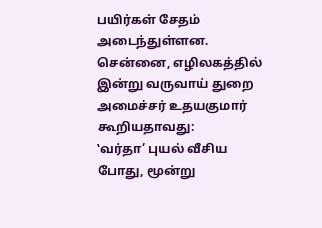பயிர்கள் சேதம் அடைந்துள்ளன. சென்னை, எழிலகத்தில் இன்று வருவாய் துறை அமைச்சர் உதயகுமார் கூறியதாவது:
‛வர்தா’ புயல் வீசிய போது, மூன்று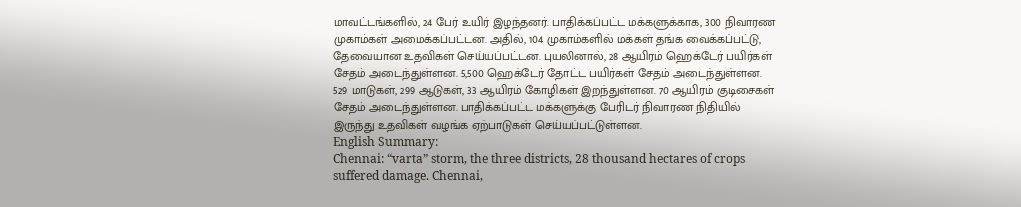மாவட்டங்களில், 24 பேர் உயிர் இழந்தனர். பாதிக்கப்பட்ட மக்களுக்காக, 300 நிவாரண முகாம்கள் அமைக்கப்பட்டன. அதில், 104 முகாம்களில் மக்கள் தங்க வைக்கப்பட்டு, தேவையான உதவிகள் செய்யப்பட்டன. புயலினால், 28 ஆயிரம் ஹெக்டேர் பயிர்கள் சேதம் அடைந்துள்ளன. 5,500 ஹெக்டேர் தோட்ட பயிர்கள் சேதம் அடைந்துள்ளன. 529 மாடுகள், 299 ஆடுகள், 33 ஆயிரம் கோழிகள் இறந்துள்ளன. 70 ஆயிரம் குடிசைகள் சேதம் அடைந்துள்ளன. பாதிக்கப்பட்ட மக்களுக்கு பேரிடர் நிவாரண நிதியில் இருந்து உதவிகள் வழங்க ஏற்பாடுகள் செய்யப்பட்டுள்ளன.
English Summary:
Chennai: “varta” storm, the three districts, 28 thousand hectares of crops suffered damage. Chennai,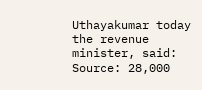Uthayakumar today the revenue minister, said:
Source: 28,000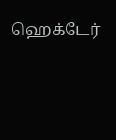ஹெக்டேர்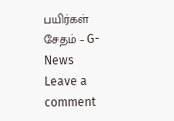பயிர்கள் சேதம் – G-News
Leave a comment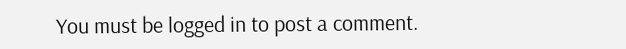You must be logged in to post a comment.